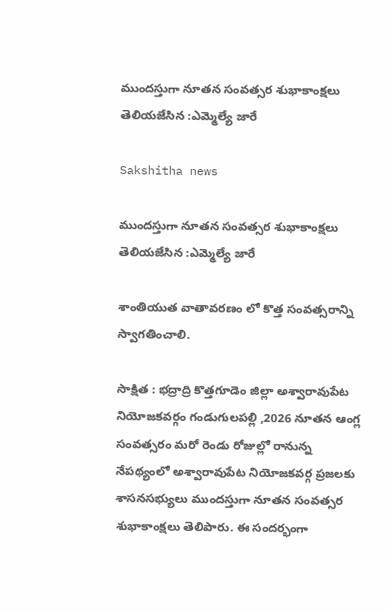ముందస్తుగా నూతన సంవత్సర శుభాకాంక్షలు తెలియజేసిన :ఎమ్మెల్యే జారే

Sakshitha news

ముందస్తుగా నూతన సంవత్సర శుభాకాంక్షలు తెలియజేసిన :ఎమ్మెల్యే జారే

శాంతియుత వాతావరణం లో కొత్త సంవత్సరాన్ని స్వాగతించాలి.

సాక్షిత : భద్రాద్రి కొత్తగూడెం జిల్లా అశ్వారావుపేట నియోజకవర్గం గండుగులపల్లి ,2026 నూతన ఆంగ్ల సంవత్సరం మరో రెండు రోజుల్లో రానున్న నేపథ్యంలో అశ్వారావుపేట నియోజకవర్గ ప్రజలకు శాసనసభ్యులు ముందస్తుగా నూతన సంవత్సర శుభాకాంక్షలు తెలిపారు. ఈ సందర్భంగా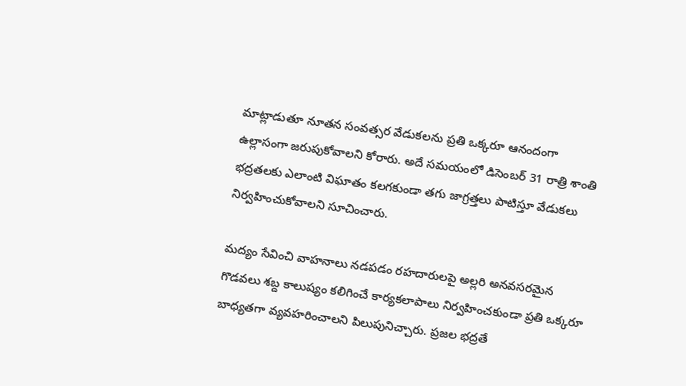మాట్లాడుతూ నూతన సంవత్సర వేడుకలను ప్రతి ఒక్కరూ ఆనందంగా ఉల్లాసంగా జరుపుకోవాలని కోరారు. అదే సమయంలో డిసెంబర్ 31 రాత్రి శాంతి భద్రతలకు ఎలాంటి విఘాతం కలగకుండా తగు జాగ్రత్తలు పాటిస్తూ వేడుకలు నిర్వహించుకోవాలని సూచించారు.

మద్యం సేవించి వాహనాలు నడపడం రహదారులపై అల్లరి అనవసరమైన గొడవలు శబ్ద కాలుష్యం కలిగించే కార్యకలాపాలు నిర్వహించకుండా ప్రతి ఒక్కరూ బాధ్యతగా వ్యవహరించాలని పిలుపునిచ్చారు. ప్రజల భద్రతే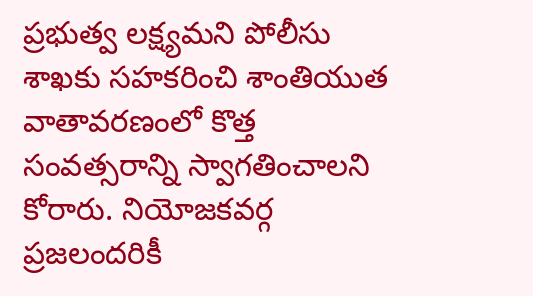ప్రభుత్వ లక్ష్యమని పోలీసు శాఖకు సహకరించి శాంతియుత వాతావరణంలో కొత్త సంవత్సరాన్ని స్వాగతించాలని కోరారు. నియోజకవర్గ ప్రజలందరికీ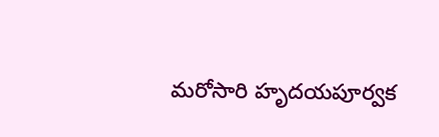మరోసారి హృదయపూర్వక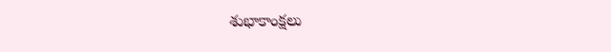శుభాకాంక్షలు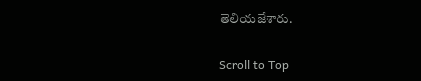తెలియజేశారు.

Scroll to Top